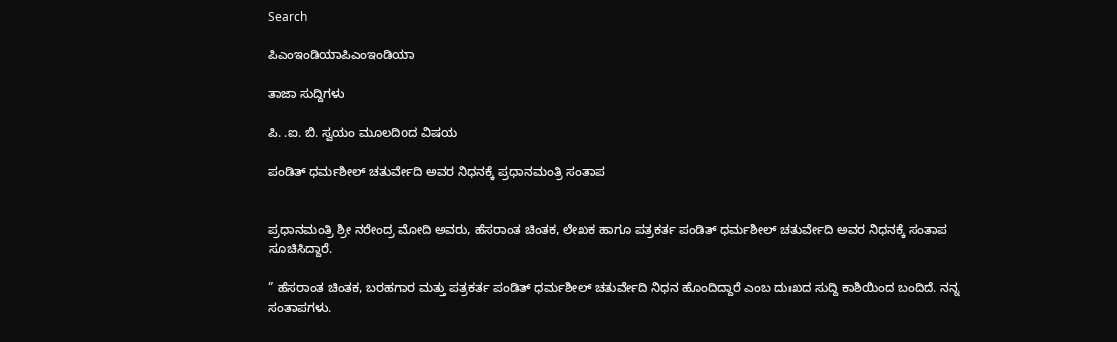Search

ಪಿಎಂಇಂಡಿಯಾಪಿಎಂಇಂಡಿಯಾ

ತಾಜಾ ಸುದ್ದಿಗಳು

ಪಿ. .ಐ. ಬಿ. ಸ್ವಯಂ ಮೂಲದಿoದ ವಿಷಯ

ಪಂಡಿತ್ ಧರ್ಮಶೀಲ್ ಚತುರ್ವೇದಿ ಅವರ ನಿಧನಕ್ಕೆ ಪ್ರಧಾನಮಂತ್ರಿ ಸಂತಾಪ


ಪ್ರಧಾನಮಂತ್ರಿ ಶ್ರೀ ನರೇಂದ್ರ ಮೋದಿ ಅವರು, ಹೆಸರಾಂತ ಚಿಂತಕ, ಲೇಖಕ ಹಾಗೂ ಪತ್ರಕರ್ತ ಪಂಡಿತ್ ಧರ್ಮಶೀಲ್ ಚತುರ್ವೇದಿ ಅವರ ನಿಧನಕ್ಕೆ ಸಂತಾಪ ಸೂಚಿಸಿದ್ದಾರೆ.

” ಹೆಸರಾಂತ ಚಿಂತಕ, ಬರಹಗಾರ ಮತ್ತು ಪತ್ರಕರ್ತ ಪಂಡಿತ್ ಧರ್ಮಶೀಲ್ ಚತುರ್ವೇದಿ ನಿಧನ ಹೊಂದಿದ್ದಾರೆ ಎಂಬ ದುಃಖದ ಸುದ್ದಿ ಕಾಶಿಯಿಂದ ಬಂದಿದೆ. ನನ್ನ ಸಂತಾಪಗಳು.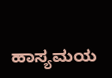ಹಾಸ್ಯಮಯ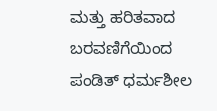ಮತ್ತು ಹರಿತವಾದ ಬರವಣಿಗೆಯಿಂದ ಪಂಡಿತ್ ಧರ್ಮಶೀಲ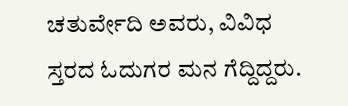ಚತುರ್ವೇದಿ ಅವರು, ವಿವಿಧ ಸ್ತರದ ಓದುಗರ ಮನ ಗೆದ್ದಿದ್ದರು.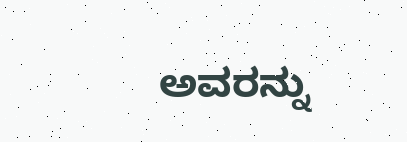ಅವರನ್ನು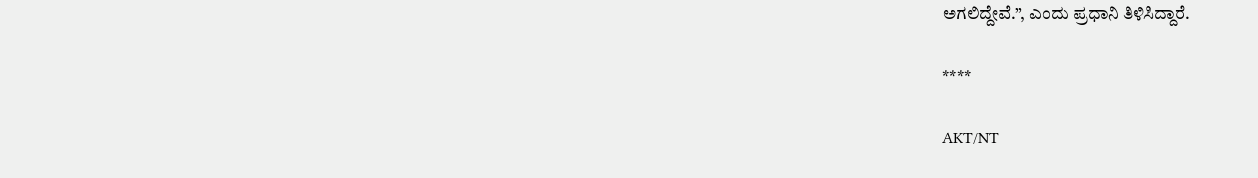ಅಗಲಿದ್ದೇವೆ.”, ಎಂದು ಪ್ರಧಾನಿ ತಿಳಿಸಿದ್ದಾರೆ.

****

AKT/NT